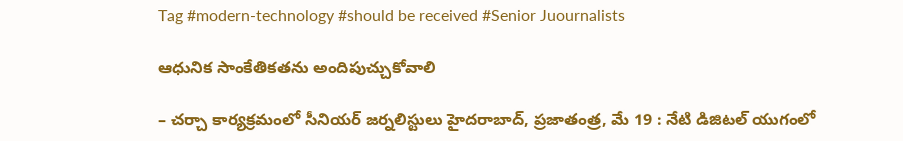Tag #modern-technology #should be received #Senior Juournalists

ఆధునిక సాంకేతికతను అందిపుచ్చుకోవాలి

– చర్చా కార్యక్రమంలో సీనియర్ జర్నలిస్టులు హైదరాబాద్, ప్రజాతంత్ర, మే 19 : నేటి డిజిటల్ యుగంలో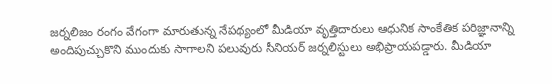జర్నలిజం రంగం వేగంగా మారుతున్న నేపథ్యంలో మీడియా వృత్తిదారులు ఆధునిక సాంకేతిక పరిజ్ఞానాన్ని అందిపుచ్చుకొని ముందుకు సాగాలని పలువురు సీనియర్ జర్నలిస్టులు అభిప్రాయపడ్డారు. మీడియా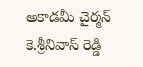అకాడమీ చైర్మన్ కె.శ్రీనివాస్ రెడ్డి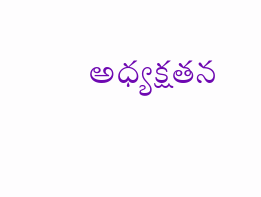అధ్యక్షతన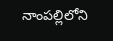నాంపల్లిలోని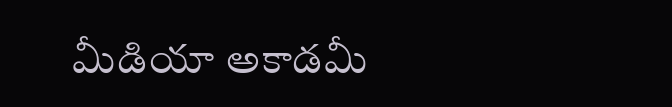మీడియా అకాడమీ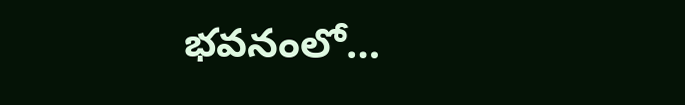భవనంలో…